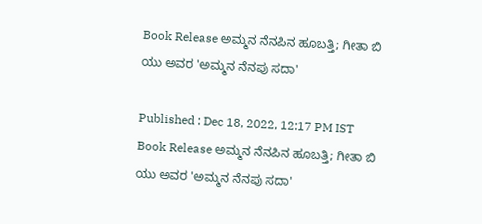Book Release ಅಮ್ಮನ ನೆನಪಿನ ಹೂಬತ್ತಿ; ಗೀತಾ ಬಿ ಯು ಅವರ 'ಅಮ್ಮನ ನೆನಪು ಸದಾ'

Published : Dec 18, 2022, 12:17 PM IST
Book Release ಅಮ್ಮನ ನೆನಪಿನ ಹೂಬತ್ತಿ; ಗೀತಾ ಬಿ ಯು ಅವರ 'ಅಮ್ಮನ ನೆನಪು ಸದಾ'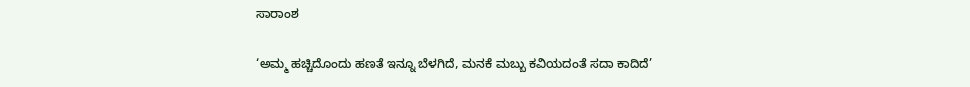ಸಾರಾಂಶ

‘ಅಮ್ಮ ಹಚ್ಚಿದೊಂದು ಹಣತೆ ಇನ್ನೂ ಬೆಳಗಿದೆ, ಮನಕೆ ಮಬ್ಬು ಕವಿಯದಂತೆ ಸದಾ ಕಾದಿದೆ’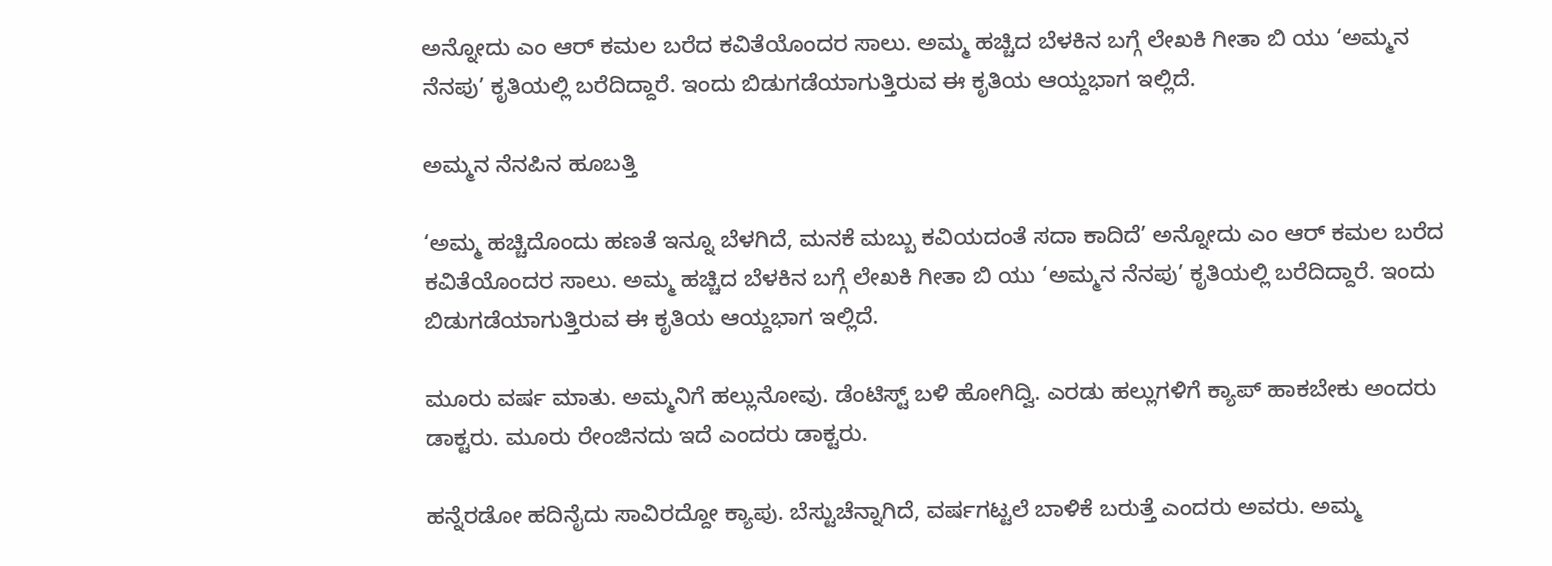ಅನ್ನೋದು ಎಂ ಆರ್‌ ಕಮಲ ಬರೆದ ಕವಿತೆಯೊಂದರ ಸಾಲು. ಅಮ್ಮ ಹಚ್ಚಿದ ಬೆಳಕಿನ ಬಗ್ಗೆ ಲೇಖಕಿ ಗೀತಾ ಬಿ ಯು ‘ಅಮ್ಮನ ನೆನಪು’ ಕೃತಿಯಲ್ಲಿ ಬರೆದಿದ್ದಾರೆ. ಇಂದು ಬಿಡುಗಡೆಯಾಗುತ್ತಿರುವ ಈ ಕೃತಿಯ ಆಯ್ದಭಾಗ ಇಲ್ಲಿದೆ.

ಅಮ್ಮನ ನೆನಪಿನ ಹೂಬತ್ತಿ

‘ಅಮ್ಮ ಹಚ್ಚಿದೊಂದು ಹಣತೆ ಇನ್ನೂ ಬೆಳಗಿದೆ, ಮನಕೆ ಮಬ್ಬು ಕವಿಯದಂತೆ ಸದಾ ಕಾದಿದೆ’ ಅನ್ನೋದು ಎಂ ಆರ್‌ ಕಮಲ ಬರೆದ ಕವಿತೆಯೊಂದರ ಸಾಲು. ಅಮ್ಮ ಹಚ್ಚಿದ ಬೆಳಕಿನ ಬಗ್ಗೆ ಲೇಖಕಿ ಗೀತಾ ಬಿ ಯು ‘ಅಮ್ಮನ ನೆನಪು’ ಕೃತಿಯಲ್ಲಿ ಬರೆದಿದ್ದಾರೆ. ಇಂದು ಬಿಡುಗಡೆಯಾಗುತ್ತಿರುವ ಈ ಕೃತಿಯ ಆಯ್ದಭಾಗ ಇಲ್ಲಿದೆ.

ಮೂರು ವರ್ಷ ಮಾತು. ಅಮ್ಮನಿಗೆ ಹಲ್ಲುನೋವು. ಡೆಂಟಿಸ್ಟ್‌ ಬಳಿ ಹೋಗಿದ್ವಿ. ಎರಡು ಹಲ್ಲುಗಳಿಗೆ ಕ್ಯಾಪ್‌ ಹಾಕಬೇಕು ಅಂದರು ಡಾಕ್ಟರು. ಮೂರು ರೇಂಜಿನದು ಇದೆ ಎಂದರು ಡಾಕ್ಟರು.

ಹನ್ನೆರಡೋ ಹದಿನೈದು ಸಾವಿರದ್ದೋ ಕ್ಯಾಪು. ಬೆಸ್ಟುಚೆನ್ನಾಗಿದೆ, ವರ್ಷಗಟ್ಟಲೆ ಬಾಳಿಕೆ ಬರುತ್ತೆ ಎಂದರು ಅವರು. ಅಮ್ಮ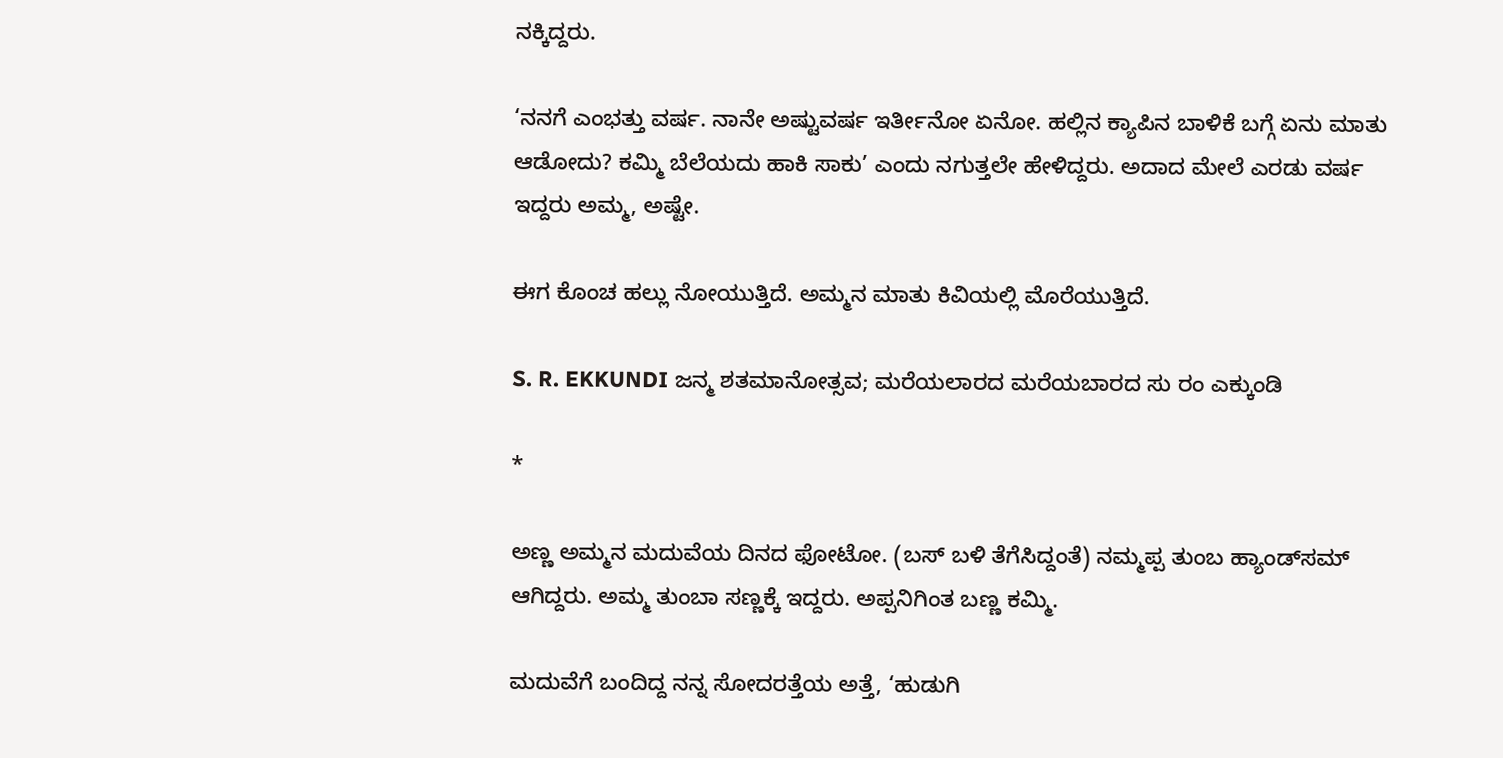ನಕ್ಕಿದ್ದರು.

‘ನನಗೆ ಎಂಭತ್ತು ವರ್ಷ. ನಾನೇ ಅಷ್ಟುವರ್ಷ ಇರ್ತೀನೋ ಏನೋ. ಹಲ್ಲಿನ ಕ್ಯಾಪಿನ ಬಾಳಿಕೆ ಬಗ್ಗೆ ಏನು ಮಾತು ಆಡೋದು? ಕಮ್ಮಿ ಬೆಲೆಯದು ಹಾಕಿ ಸಾಕು’ ಎಂದು ನಗುತ್ತಲೇ ಹೇಳಿದ್ದರು. ಅದಾದ ಮೇಲೆ ಎರಡು ವರ್ಷ ಇದ್ದರು ಅಮ್ಮ, ಅಷ್ಟೇ.

ಈಗ ಕೊಂಚ ಹಲ್ಲು ನೋಯುತ್ತಿದೆ. ಅಮ್ಮನ ಮಾತು ಕಿವಿಯಲ್ಲಿ ಮೊರೆಯುತ್ತಿದೆ.

S. R. EKKUNDI ಜನ್ಮ ಶತಮಾನೋತ್ಸವ; ಮರೆಯಲಾರದ ಮರೆಯಬಾರದ ಸು ರಂ ಎಕ್ಕುಂಡಿ

*

ಅಣ್ಣ ಅಮ್ಮನ ಮದುವೆಯ ದಿನದ ಫೋಟೋ. (ಬಸ್‌ ಬಳಿ ತೆಗೆಸಿದ್ದಂತೆ) ನಮ್ಮಪ್ಪ ತುಂಬ ಹ್ಯಾಂಡ್‌ಸಮ್‌ ಆಗಿದ್ದರು. ಅಮ್ಮ ತುಂಬಾ ಸಣ್ಣಕ್ಕೆ ಇದ್ದರು. ಅಪ್ಪನಿಗಿಂತ ಬಣ್ಣ ಕಮ್ಮಿ.

ಮದುವೆಗೆ ಬಂದಿದ್ದ ನನ್ನ ಸೋದರತ್ತೆಯ ಅತ್ತೆ, ‘ಹುಡುಗಿ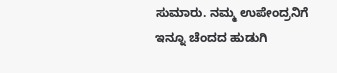ಸುಮಾರು. ನಮ್ಮ ಉಪೇಂದ್ರನಿಗೆ ಇನ್ನೂ ಚೆಂದದ ಹುಡುಗಿ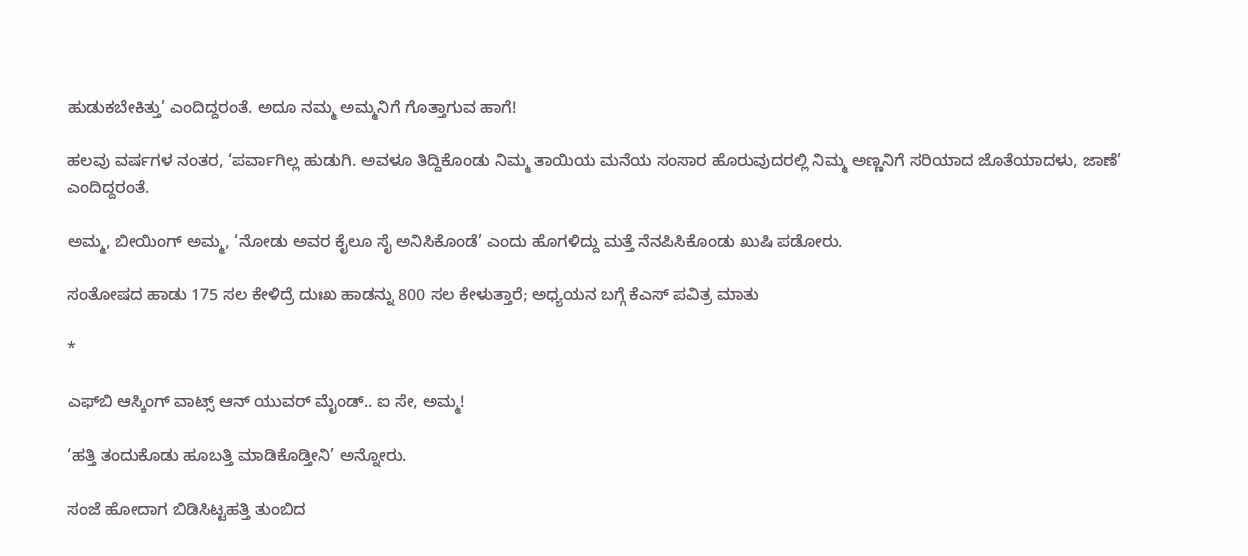ಹುಡುಕಬೇಕಿತ್ತು’ ಎಂದಿದ್ದರಂತೆ. ಅದೂ ನಮ್ಮ ಅಮ್ಮನಿಗೆ ಗೊತ್ತಾಗುವ ಹಾಗೆ!

ಹಲವು ವರ್ಷಗಳ ನಂತರ, ‘ಪರ್ವಾಗಿಲ್ಲ ಹುಡುಗಿ. ಅವಳೂ ತಿದ್ದಿಕೊಂಡು ನಿಮ್ಮ ತಾಯಿಯ ಮನೆಯ ಸಂಸಾರ ಹೊರುವುದರಲ್ಲಿ ನಿಮ್ಮ ಅಣ್ಣನಿಗೆ ಸರಿಯಾದ ಜೊತೆಯಾದಳು, ಜಾಣೆ’ ಎಂದಿದ್ದರಂತೆ.

ಅಮ್ಮ, ಬೀಯಿಂಗ್‌ ಅಮ್ಮ, ‘ನೋಡು ಅವರ ಕೈಲೂ ಸೈ ಅನಿಸಿಕೊಂಡೆ’ ಎಂದು ಹೊಗಳಿದ್ದು ಮತ್ತೆ ನೆನಪಿಸಿಕೊಂಡು ಖುಷಿ ಪಡೋರು.

ಸಂತೋಷದ ಹಾಡು 175 ಸಲ ಕೇಳಿದ್ರೆ ದುಃಖ ಹಾಡನ್ನು 800 ಸಲ ಕೇಳುತ್ತಾರೆ; ಅಧ್ಯಯನ ಬಗ್ಗೆ ಕೆಎಸ್‌ ಪವಿತ್ರ ಮಾತು

*

ಎಫ್‌ಬಿ ಆಸ್ಕಿಂಗ್‌ ವಾಟ್ಸ್‌ ಆನ್‌ ಯುವರ್‌ ಮೈಂಡ್‌.. ಐ ಸೇ, ಅಮ್ಮ!

‘ಹತ್ತಿ ತಂದುಕೊಡು ಹೂಬತ್ತಿ ಮಾಡಿಕೊಡ್ತೀನಿ’ ಅನ್ನೋರು.

ಸಂಜೆ ಹೋದಾಗ ಬಿಡಿಸಿಟ್ಟಹತ್ತಿ ತುಂಬಿದ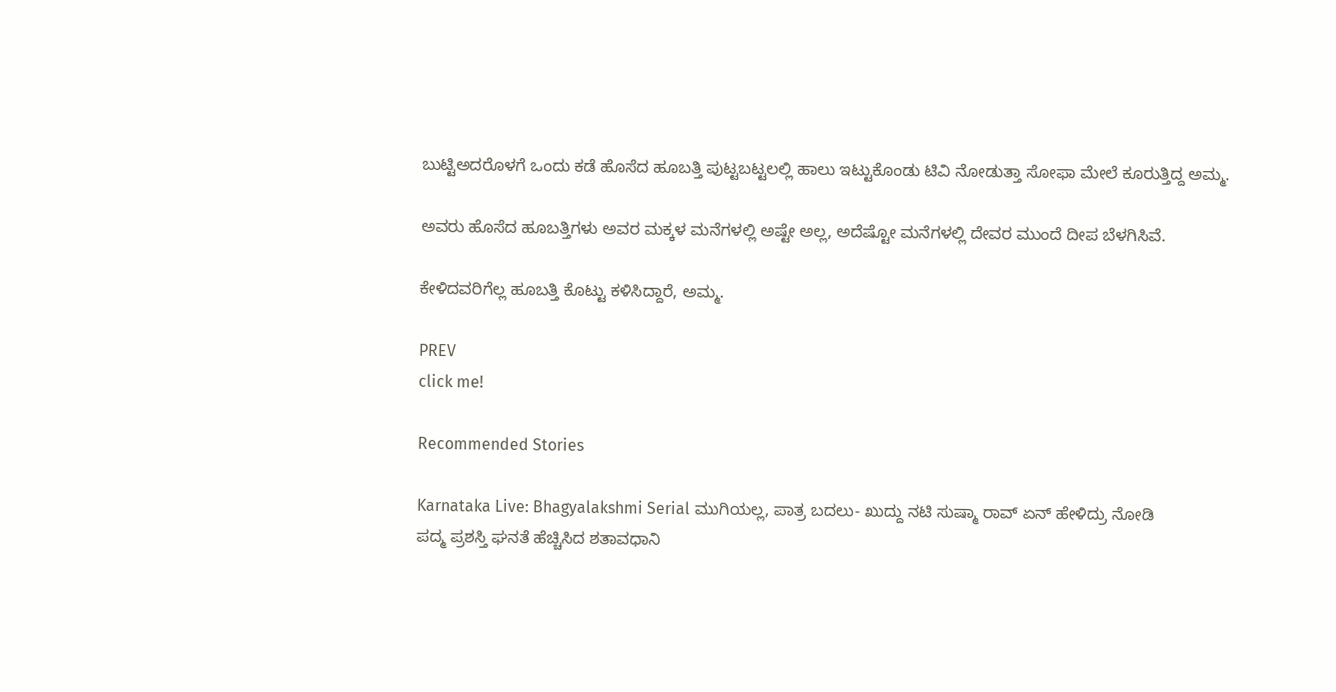ಬುಟ್ಟಿಅದರೊಳಗೆ ಒಂದು ಕಡೆ ಹೊಸೆದ ಹೂಬತ್ತಿ ಪುಟ್ಟಬಟ್ಟಲಲ್ಲಿ ಹಾಲು ಇಟ್ಟುಕೊಂಡು ಟಿವಿ ನೋಡುತ್ತಾ ಸೋಫಾ ಮೇಲೆ ಕೂರುತ್ತಿದ್ದ ಅಮ್ಮ.

ಅವರು ಹೊಸೆದ ಹೂಬತ್ತಿಗಳು ಅವರ ಮಕ್ಕಳ ಮನೆಗಳಲ್ಲಿ ಅಷ್ಟೇ ಅಲ್ಲ, ಅದೆಷ್ಟೋ ಮನೆಗಳಲ್ಲಿ ದೇವರ ಮುಂದೆ ದೀಪ ಬೆಳಗಿಸಿವೆ.

ಕೇಳಿದವರಿಗೆಲ್ಲ ಹೂಬತ್ತಿ ಕೊಟ್ಟು ಕಳಿಸಿದ್ದಾರೆ, ಅಮ್ಮ.

PREV
click me!

Recommended Stories

Karnataka Live: Bhagyalakshmi Serial ಮುಗಿಯಲ್ಲ, ಪಾತ್ರ ಬದಲು- ಖುದ್ದು ನಟಿ ಸುಷ್ಮಾ ರಾವ್ ಏನ್ ಹೇಳಿದ್ರು ನೋಡಿ
ಪದ್ಮ ಪ್ರಶಸ್ತಿ ಘನತೆ ಹೆಚ್ಚಿಸಿದ ಶತಾವಧಾನಿ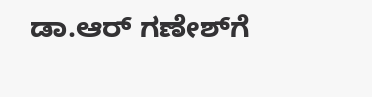ಡಾ.ಆರ್ ಗಣೇಶ್‌‌ಗೆ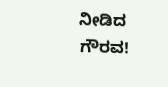ನೀಡಿದ ಗೌರವ!